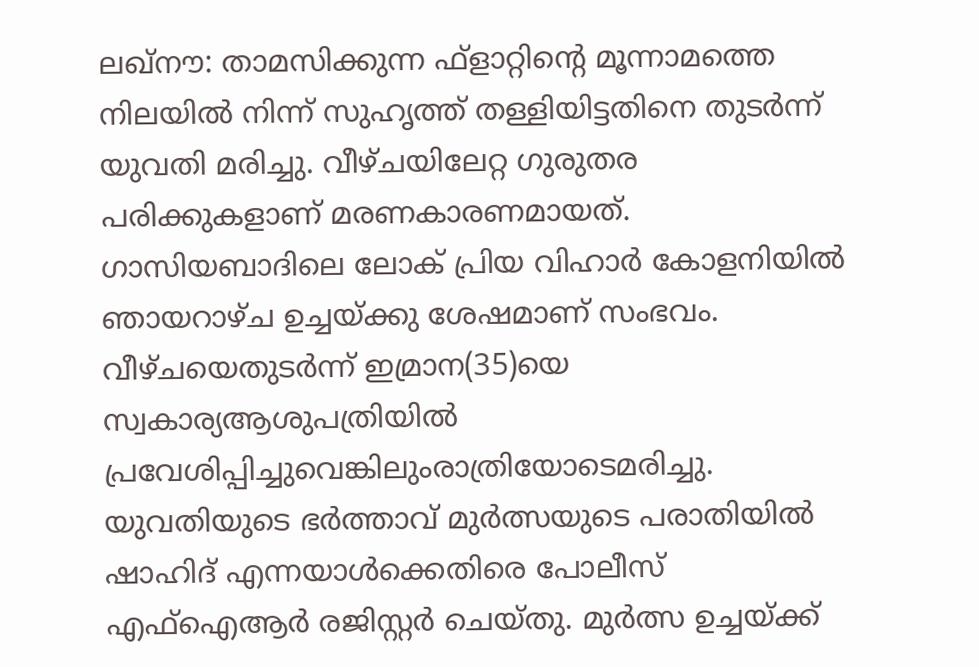ലഖ്നൗ: താമസിക്കുന്ന ഫ്ളാറ്റിന്റെ മൂന്നാമത്തെ നിലയിൽ നിന്ന് സുഹൃത്ത് തള്ളിയിട്ടതിനെ തുടർന്ന് യുവതി മരിച്ചു. വീഴ്ചയിലേറ്റ ഗുരുതര പരിക്കുകളാണ് മരണകാരണമായത്. ഗാസിയബാദിലെ ലോക് പ്രിയ വിഹാർ കോളനിയിൽ ഞായറാഴ്ച ഉച്ചയ്ക്കു ശേഷമാണ് സംഭവം. വീഴ്ചയെതുടർന്ന് ഇമ്രാന(35)യെ സ്വകാര്യആശുപത്രിയിൽ പ്രവേശിപ്പിച്ചുവെങ്കിലുംരാത്രിയോടെമരിച്ചു. യുവതിയുടെ ഭർത്താവ് മുർത്സയുടെ പരാതിയിൽ ഷാഹിദ് എന്നയാൾക്കെതിരെ പോലീസ് എഫ്ഐആർ രജിസ്റ്റർ ചെയ്തു. മുർത്സ ഉച്ചയ്ക്ക്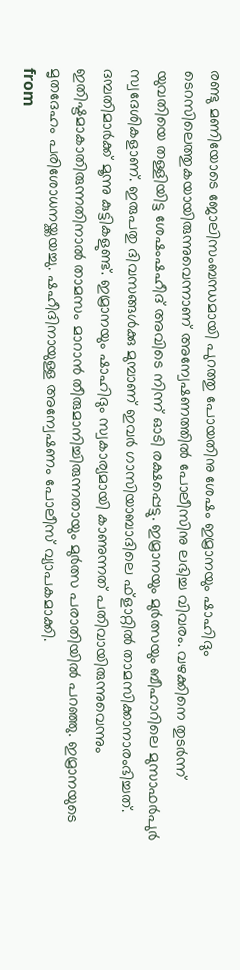രണ്ടു മണിയോടെ ജോലിസംബന്ധമായി പുറത്തു പോയതിനു ശേഷം ഇമ്രാനയും ഷാഹിദും ടെറസിലെത്തുകയായിരുന്നുവെന്നാണ് അന്വേഷണത്തിൽ പോലീസിനു ലഭിച്ച വിവരം. വഴക്കിനെ തുടർന്ന് യുവതിയെ തള്ളിയിട്ട ശേഷംഷഹീദ് അവിടെ നിന്ന് ഓടി രക്ഷപ്പെട്ടു. ഇമ്രാനയും മുർത്സയും ബീഹാറിലെ മുസാഫർപുർ സ്വദേശികളാണ്. ഇരുപതു ദിവസങ്ങൾക്കു മുമ്പാണ് ഇവർ ഗാസിയാബാദിലെ ഫ്ളാറ്റിൽ താമസിക്കാനാരംഭിച്ചത്. ദമ്പതിമാർക്ക് മൂന്നു കുട്ടികളുണ്ട്. ഇമ്രാനയും ഷാഹിദും സ്വകാര്യമായി കാണുന്നത് പതിവായിരുന്നുവെന്നും ഇതിഷ്ടമാകാതിരുന്നതിനാൽ താമസം മാറാൻ തീരുമാനിച്ചിരുന്നതായും മുർത്സ പരാതിയിൽ പറഞ്ഞു. ഇമ്രാനയുടെ മൃതദേഹം പരിശോധനയ്ക്കയച്ചു. ഷഹീദിനായുള്ള അന്വേഷണം പോലീസ് വ്യാപകമാക്കി.
from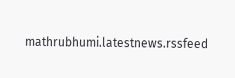mathrubhumi.latestnews.rssfeed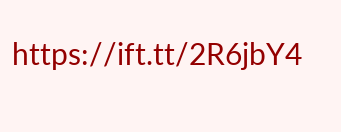https://ift.tt/2R6jbY4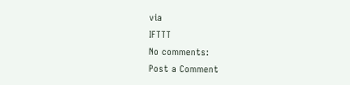via
IFTTT
No comments:
Post a Comment